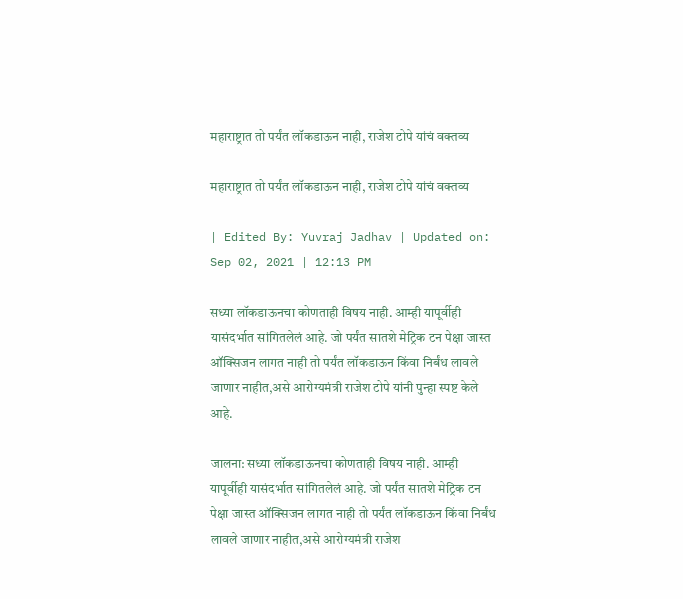महाराष्ट्रात तो पर्यंत लॉकडाऊन नाही, राजेश टोपे यांचं वक्तव्य

महाराष्ट्रात तो पर्यंत लॉकडाऊन नाही, राजेश टोपे यांचं वक्तव्य

| Edited By: Yuvraj Jadhav | Updated on: Sep 02, 2021 | 12:13 PM

सध्या लॉकडाऊनचा कोणताही विषय नाही. आम्ही यापूर्वीही यासंदर्भात सांगितलेलं आहे. जो पर्यंत सातशे मेट्रिक टन पेक्षा जास्त ऑक्सिजन लागत नाही तो पर्यंत लॉकडाऊन किंवा निर्बंध लावले जाणार नाहीत,असे आरोग्यमंत्री राजेश टोपे यांनी पुन्हा स्पष्ट केले आहे.

जालना: सध्या लॉकडाऊनचा कोणताही विषय नाही. आम्ही यापूर्वीही यासंदर्भात सांगितलेलं आहे. जो पर्यंत सातशे मेट्रिक टन पेक्षा जास्त ऑक्सिजन लागत नाही तो पर्यंत लॉकडाऊन किंवा निर्बंध लावले जाणार नाहीत,असे आरोग्यमंत्री राजेश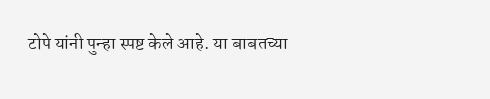टोपे यांनी पुन्हा स्पष्ट केले आहे. या बाबतच्या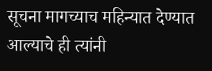सूचना मागच्याच महिन्यात देण्यात आल्याचे ही त्यांनी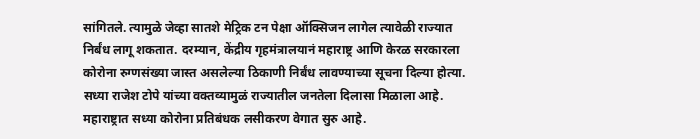सांगितले. त्यामुळे जेव्हा सातशे मेट्रिक टन पेक्षा ऑक्सिजन लागेल त्यावेळी राज्यात निर्बंध लागू शकतात. दरम्यान, केंद्रीय गृहमंत्रालयानं महाराष्ट्र आणि केरळ सरकारला कोरोना रुग्णसंख्या जास्त असलेल्या ठिकाणी निर्बंध लावण्याच्या सूचना दिल्या होत्या. सध्या राजेश टोपे यांच्या वक्तव्यामुळं राज्यातील जनतेला दिलासा मिळाला आहे. महाराष्ट्रात सध्या कोरोना प्रतिबंधक लसीकरण वेगात सुरु आहे.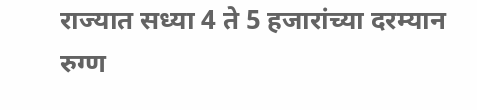राज्यात सध्या 4 ते 5 हजारांच्या दरम्यान रुग्ण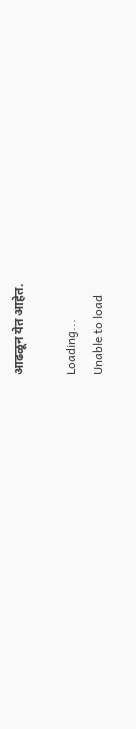आढळून येत आहेत.

Loading...
Unable to load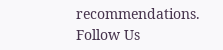recommendations.
Follow Us